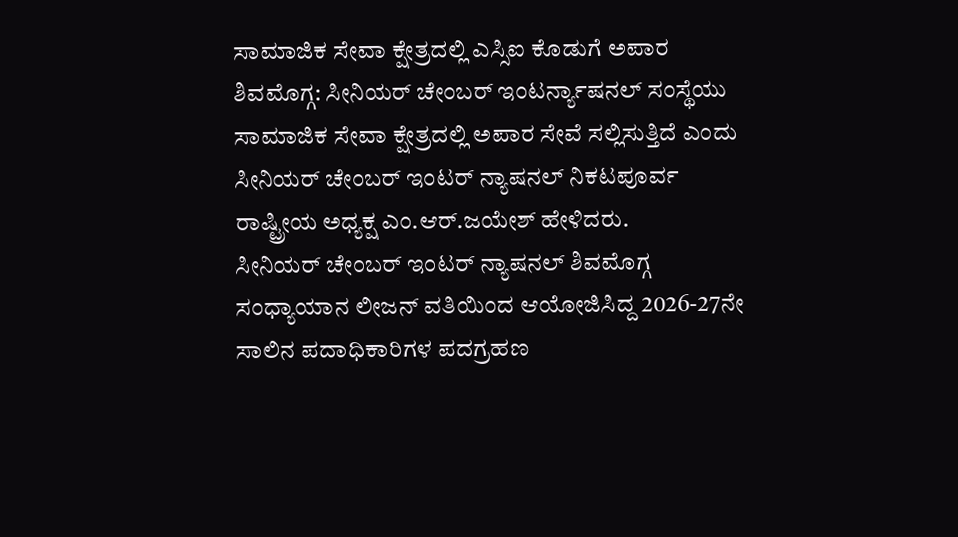ಸಾಮಾಜಿಕ ಸೇವಾ ಕ್ಷೇತ್ರದಲ್ಲಿ ಎಸ್ಸಿಐ ಕೊಡುಗೆ ಅಪಾರ
ಶಿವಮೊಗ್ಗ: ಸೀನಿಯರ್ ಚೇಂಬರ್ ಇಂಟರ್ನ್ಯಾಷನಲ್ ಸಂಸ್ಥೆಯು ಸಾಮಾಜಿಕ ಸೇವಾ ಕ್ಷೇತ್ರದಲ್ಲಿ ಅಪಾರ ಸೇವೆ ಸಲ್ಲಿಸುತ್ತಿದೆ ಎಂದು ಸೀನಿಯರ್ ಚೇಂಬರ್ ಇಂಟರ್ ನ್ಯಾಷನಲ್ ನಿಕಟಪೂರ್ವ ರಾಷ್ಟ್ರೀಯ ಅಧ್ಯಕ್ಷ ಎಂ.ಆರ್.ಜಯೇಶ್ ಹೇಳಿದರು.
ಸೀನಿಯರ್ ಚೇಂಬರ್ ಇಂಟರ್ ನ್ಯಾಷನಲ್ ಶಿವಮೊಗ್ಗ ಸಂಧ್ಯಾಯಾನ ಲೀಜನ್ ವತಿಯಿಂದ ಆಯೋಜಿಸಿದ್ದ 2026-27ನೇ ಸಾಲಿನ ಪದಾಧಿಕಾರಿಗಳ ಪದಗ್ರಹಣ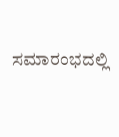ಸಮಾರಂಭದಲ್ಲಿ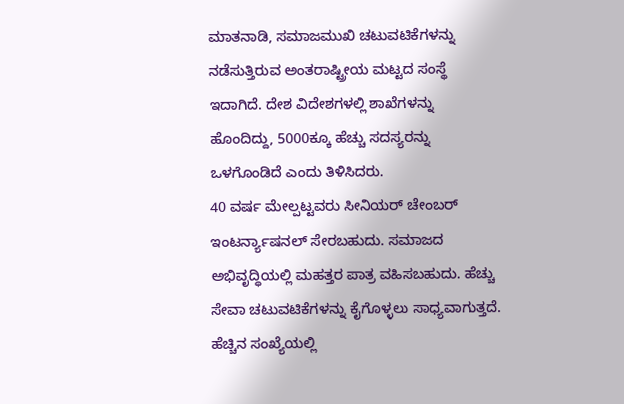ಮಾತನಾಡಿ, ಸಮಾಜಮುಖಿ ಚಟುವಟಿಕೆಗಳನ್ನು ನಡೆಸುತ್ತಿರುವ ಅಂತರಾಷ್ಟ್ರೀಯ ಮಟ್ಟದ ಸಂಸ್ಥೆ ಇದಾಗಿದೆ. ದೇಶ ವಿದೇಶಗಳಲ್ಲಿ ಶಾಖೆಗಳನ್ನು ಹೊಂದಿದ್ದು, 5000ಕ್ಕೂ ಹೆಚ್ಚು ಸದಸ್ಯರನ್ನು ಒಳಗೊಂಡಿದೆ ಎಂದು ತಿಳಿಸಿದರು.
40 ವರ್ಷ ಮೇಲ್ಪಟ್ಟವರು ಸೀನಿಯರ್ ಚೇಂಬರ್ ಇಂಟರ್ನ್ಯಾಷನಲ್ ಸೇರಬಹುದು. ಸಮಾಜದ ಅಭಿವೃದ್ಧಿಯಲ್ಲಿ ಮಹತ್ತರ ಪಾತ್ರ ವಹಿಸಬಹುದು. ಹೆಚ್ಚು ಸೇವಾ ಚಟುವಟಿಕೆಗಳನ್ನು ಕೈಗೊಳ್ಳಲು ಸಾಧ್ಯವಾಗುತ್ತದೆ. ಹೆಚ್ಚಿನ ಸಂಖ್ಯೆಯಲ್ಲಿ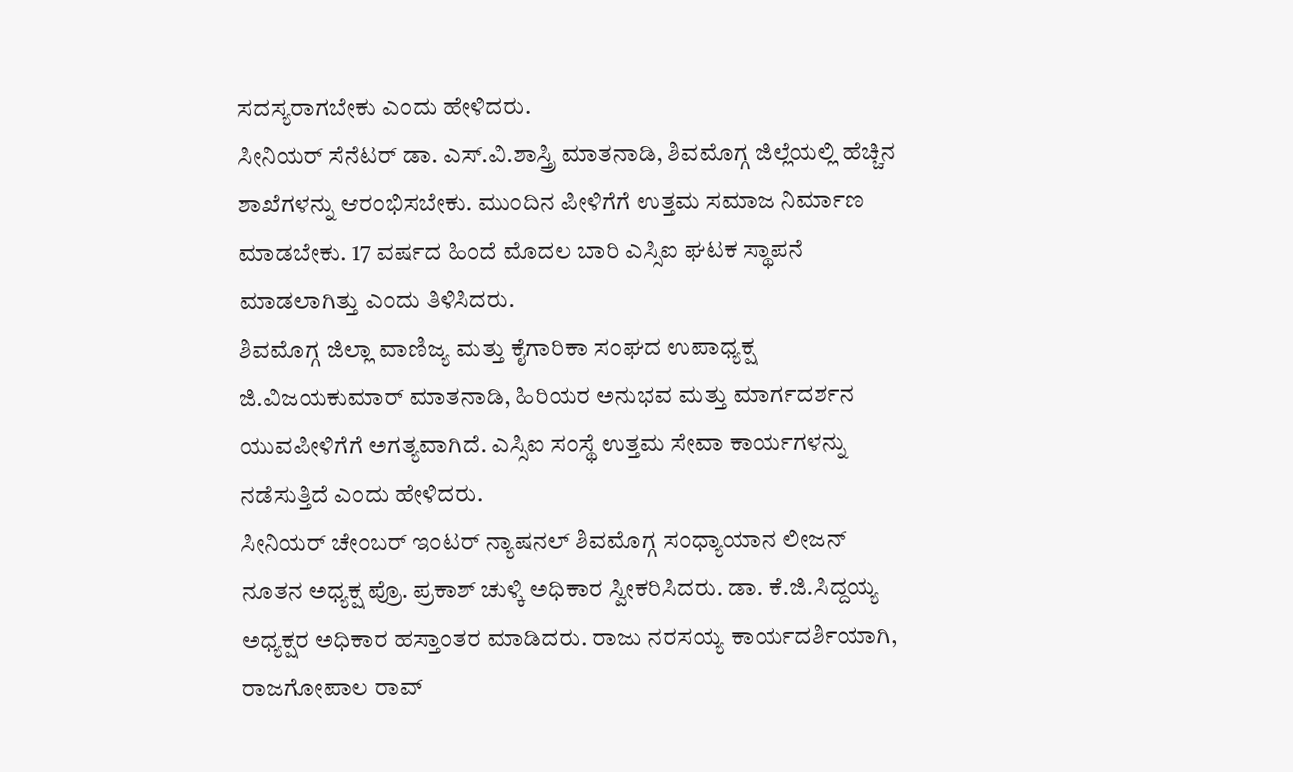ಸದಸ್ಯರಾಗಬೇಕು ಎಂದು ಹೇಳಿದರು.
ಸೀನಿಯರ್ ಸೆನೆಟರ್ ಡಾ. ಎಸ್.ವಿ.ಶಾಸ್ತ್ರಿ ಮಾತನಾಡಿ, ಶಿವಮೊಗ್ಗ ಜಿಲ್ಲೆಯಲ್ಲಿ ಹೆಚ್ಚಿನ ಶಾಖೆಗಳನ್ನು ಆರಂಭಿಸಬೇಕು. ಮುಂದಿನ ಪೀಳಿಗೆಗೆ ಉತ್ತಮ ಸಮಾಜ ನಿರ್ಮಾಣ ಮಾಡಬೇಕು. 17 ವರ್ಷದ ಹಿಂದೆ ಮೊದಲ ಬಾರಿ ಎಸ್ಸಿಐ ಘಟಕ ಸ್ಥಾಪನೆ ಮಾಡಲಾಗಿತ್ತು ಎಂದು ತಿಳಿಸಿದರು.
ಶಿವಮೊಗ್ಗ ಜಿಲ್ಲಾ ವಾಣಿಜ್ಯ ಮತ್ತು ಕೈಗಾರಿಕಾ ಸಂಘದ ಉಪಾಧ್ಯಕ್ಷ ಜಿ.ವಿಜಯಕುಮಾರ್ ಮಾತನಾಡಿ, ಹಿರಿಯರ ಅನುಭವ ಮತ್ತು ಮಾರ್ಗದರ್ಶನ ಯುವಪೀಳಿಗೆಗೆ ಅಗತ್ಯವಾಗಿದೆ. ಎಸ್ಸಿಐ ಸಂಸ್ಥೆ ಉತ್ತಮ ಸೇವಾ ಕಾರ್ಯಗಳನ್ನು ನಡೆಸುತ್ತಿದೆ ಎಂದು ಹೇಳಿದರು.
ಸೀನಿಯರ್ ಚೇಂಬರ್ ಇಂಟರ್ ನ್ಯಾಷನಲ್ ಶಿವಮೊಗ್ಗ ಸಂಧ್ಯಾಯಾನ ಲೀಜನ್ ನೂತನ ಅಧ್ಯಕ್ಷ ಪ್ರೊ. ಪ್ರಕಾಶ್ ಚುಳ್ಕಿ ಅಧಿಕಾರ ಸ್ವೀಕರಿಸಿದರು. ಡಾ. ಕೆ.ಜಿ.ಸಿದ್ದಯ್ಯ ಅಧ್ಯಕ್ಷರ ಅಧಿಕಾರ ಹಸ್ತಾಂತರ ಮಾಡಿದರು. ರಾಜು ನರಸಯ್ಯ ಕಾರ್ಯದರ್ಶಿಯಾಗಿ, ರಾಜಗೋಪಾಲ ರಾವ್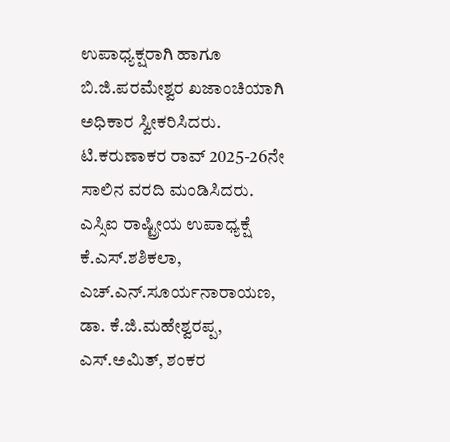ಉಪಾಧ್ಯಕ್ಷರಾಗಿ ಹಾಗೂ ಬಿ.ಜಿ.ಪರಮೇಶ್ವರ ಖಜಾಂಚಿಯಾಗಿ ಅಧಿಕಾರ ಸ್ವೀಕರಿಸಿದರು. ಟಿ.ಕರುಣಾಕರ ರಾವ್ 2025-26ನೇ ಸಾಲಿನ ವರದಿ ಮಂಡಿಸಿದರು.
ಎಸ್ಸಿಐ ರಾಷ್ಟ್ರೀಯ ಉಪಾಧ್ಯಕ್ಷೆ ಕೆ.ಎಸ್.ಶಶಿಕಲಾ, ಎಚ್.ಎನ್.ಸೂರ್ಯನಾರಾಯಣ, ಡಾ. ಕೆ.ಜಿ.ಮಹೇಶ್ವರಪ್ಪ, ಎಸ್.ಅಮಿತ್, ಶಂಕರ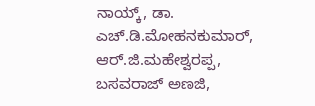ನಾಯ್ಕ್, ಡಾ. ಎಚ್.ಡಿ.ಮೋಹನಕುಮಾರ್, ಆರ್.ಜಿ.ಮಹೇಶ್ವರಪ್ಪ, ಬಸವರಾಜ್ ಅಣಜಿ,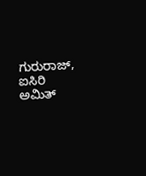ಗುರುರಾಜ್, ಐಸಿರಿ ಅಮಿತ್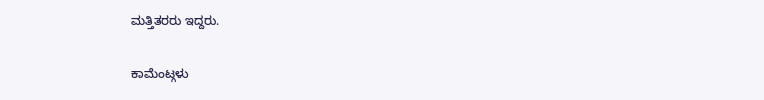ಮತ್ತಿತರರು ಇದ್ದರು.

ಕಾಮೆಂಟ್ಗಳು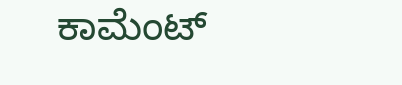ಕಾಮೆಂಟ್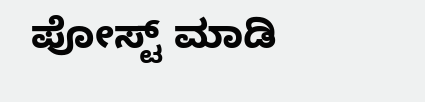ಪೋಸ್ಟ್ ಮಾಡಿ